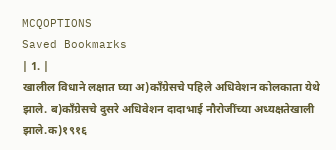MCQOPTIONS
Saved Bookmarks
| 1. |
खालील विधाने लक्षात घ्या अ)कॉंग्रेसचे पहिले अधिवेशन कोलकाता येथे झाले. ब)कॉंग्रेसचे दुसरे अधिवेशन दादाभाई नौरोजींच्या अध्यक्षतेखाली झाले.क)१९१६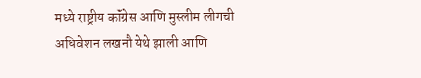मध्ये राष्ट्रीय कॉंग्रेस आणि मुस्लीम लीगची अधिवेशन लखनौ येथे झाली आणि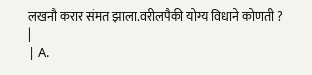लखनौ करार संमत झाला.वरीलपैकी योग्य विधाने कोणती ? |
| A.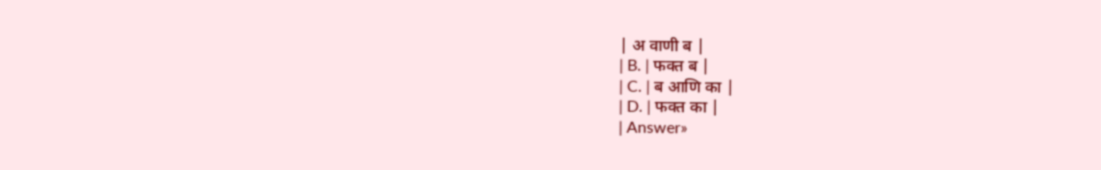| अ वाणी ब |
| B. | फक्त ब |
| C. | ब आणि का |
| D. | फक्त का |
| Answer»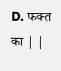D. फक्त का | |